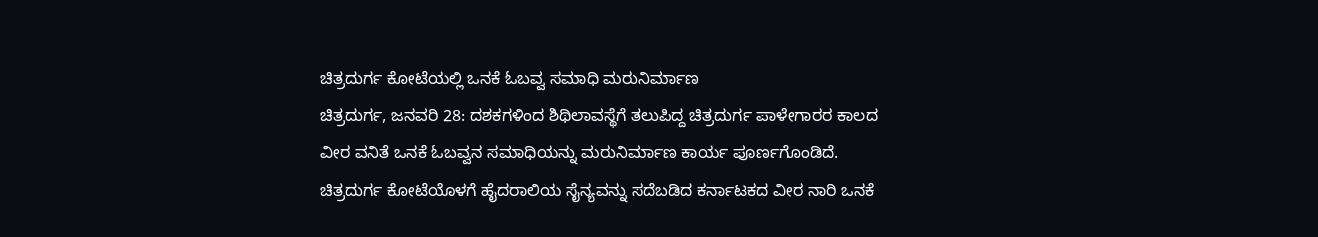ಚಿತ್ರದುರ್ಗ ಕೋಟೆಯಲ್ಲಿ ಒನಕೆ ಓಬವ್ವ ಸಮಾಧಿ ಮರುನಿರ್ಮಾಣ
ಚಿತ್ರದುರ್ಗ, ಜನವರಿ 28: ದಶಕಗಳಿಂದ ಶಿಥಿಲಾವಸ್ಥೆಗೆ ತಲುಪಿದ್ದ ಚಿತ್ರದುರ್ಗ ಪಾಳೇಗಾರರ ಕಾಲದ ವೀರ ವನಿತೆ ಒನಕೆ ಓಬವ್ವನ ಸಮಾಧಿಯನ್ನು ಮರುನಿರ್ಮಾಣ ಕಾರ್ಯ ಪೂರ್ಣಗೊಂಡಿದೆ.
ಚಿತ್ರದುರ್ಗ ಕೋಟೆಯೊಳಗೆ ಹೈದರಾಲಿಯ ಸೈನ್ಯವನ್ನು ಸದೆಬಡಿದ ಕರ್ನಾಟಕದ ವೀರ ನಾರಿ ಒನಕೆ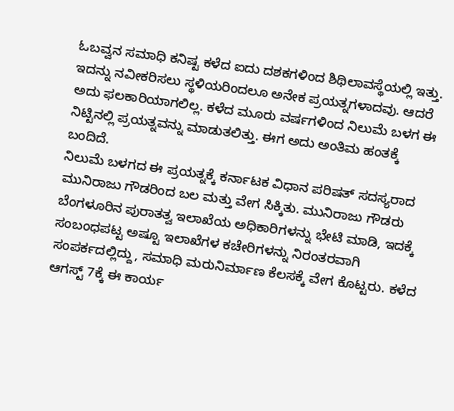ಓಬವ್ವನ ಸಮಾಧಿ ಕನಿಷ್ಟ ಕಳೆದ ಐದು ದಶಕಗಳಿಂದ ಶಿಥಿಲಾವಸ್ಥೆಯಲ್ಲಿ ಇತ್ತು. ಇದನ್ನು ನವೀಕರಿಸಲು ಸ್ಥಳಿಯರಿಂದಲೂ ಅನೇಕ ಪ್ರಯತ್ನಗಳಾದವು. ಆದರೆ ಅದು ಫಲಕಾರಿಯಾಗಲಿಲ್ಲ. ಕಳೆದ ಮೂರು ವರ್ಷಗಳಿಂದ ನಿಲುಮೆ ಬಳಗ ಈ ನಿಟ್ಟಿನಲ್ಲಿ ಪ್ರಯತ್ನವನ್ನು ಮಾಡುತಲಿತ್ತು. ಈಗ ಅದು ಅಂತಿಮ ಹಂತಕ್ಕೆ ಬಂದಿದೆ.
ನಿಲುಮೆ ಬಳಗದ ಈ ಪ್ರಯತ್ನಕ್ಕೆ ಕರ್ನಾಟಕ ವಿಧಾನ ಪರಿಷತ್ ಸದಸ್ಯರಾದ ಮುನಿರಾಜು ಗೌಡರಿಂದ ಬಲ ಮತ್ತು ವೇಗ ಸಿಕ್ಕಿತು. ಮುನಿರಾಜು ಗೌಡರು ಬೆಂಗಳೂರಿನ ಪುರಾತತ್ವ ಇಲಾಖೆಯ ಅಧಿಕಾರಿಗಳನ್ನು ಭೇಟಿ ಮಾಡಿ, ಇದಕ್ಕೆ ಸಂಬಂಧಪಟ್ಟ ಅಷ್ಟೂ ಇಲಾಖೆಗಳ ಕಚೇರಿಗಳನ್ನು ನಿರಂತರವಾಗಿ ಸಂಪರ್ಕದಲ್ಲಿದ್ದು, ಸಮಾಧಿ ಮರುನಿರ್ಮಾಣ ಕೆಲಸಕ್ಕೆ ವೇಗ ಕೊಟ್ಟರು. ಕಳೆದ ಆಗಸ್ಟ್ 7ಕ್ಕೆ ಈ ಕಾರ್ಯ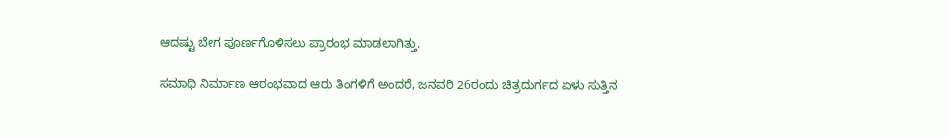ಆದಷ್ಟು ಬೇಗ ಪೂರ್ಣಗೊಳಿಸಲು ಪ್ರಾರಂಭ ಮಾಡಲಾಗಿತ್ತು.

ಸಮಾಧಿ ನಿರ್ಮಾಣ ಆರಂಭವಾದ ಆರು ತಿಂಗಳಿಗೆ ಅಂದರೆ, ಜನವರಿ 26ರಂದು ಚಿತ್ರದುರ್ಗದ ಏಳು ಸುತ್ತಿನ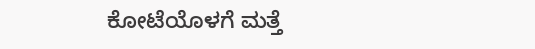ಕೋಟೆಯೊಳಗೆ ಮತ್ತೆ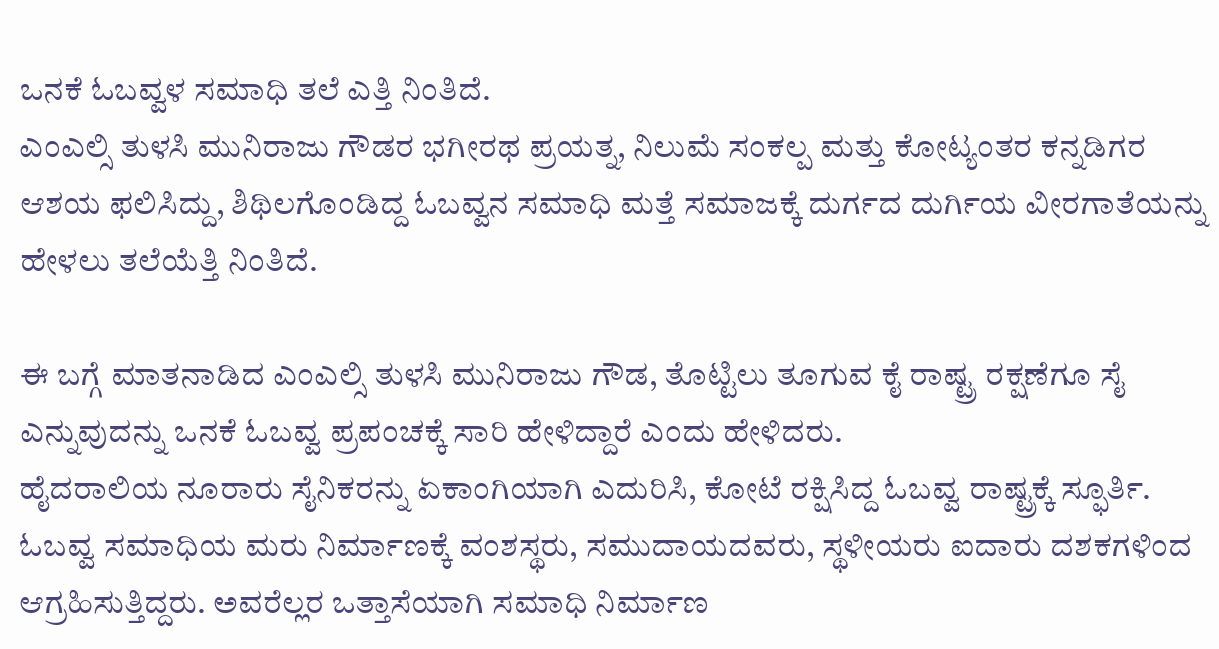ಒನಕೆ ಓಬವ್ವಳ ಸಮಾಧಿ ತಲೆ ಎತ್ತಿ ನಿಂತಿದೆ.
ಎಂಎಲ್ಸಿ ತುಳಸಿ ಮುನಿರಾಜು ಗೌಡರ ಭಗೀರಥ ಪ್ರಯತ್ನ, ನಿಲುಮೆ ಸಂಕಲ್ಪ ಮತ್ತು ಕೋಟ್ಯಂತರ ಕನ್ನಡಿಗರ ಆಶಯ ಫಲಿಸಿದ್ದು, ಶಿಥಿಲಗೊಂಡಿದ್ದ ಓಬವ್ವನ ಸಮಾಧಿ ಮತ್ತೆ ಸಮಾಜಕ್ಕೆ ದುರ್ಗದ ದುರ್ಗಿಯ ವೀರಗಾತೆಯನ್ನು ಹೇಳಲು ತಲೆಯೆತ್ತಿ ನಿಂತಿದೆ.

ಈ ಬಗ್ಗೆ ಮಾತನಾಡಿದ ಎಂಎಲ್ಸಿ ತುಳಸಿ ಮುನಿರಾಜು ಗೌಡ, ತೊಟ್ಟಿಲು ತೂಗುವ ಕೈ ರಾಷ್ಟ್ರ ರಕ್ಷಣೆಗೂ ಸೈ ಎನ್ನುವುದನ್ನು ಒನಕೆ ಓಬವ್ವ ಪ್ರಪಂಚಕ್ಕೆ ಸಾರಿ ಹೇಳಿದ್ದಾರೆ ಎಂದು ಹೇಳಿದರು.
ಹೈದರಾಲಿಯ ನೂರಾರು ಸೈನಿಕರನ್ನು ಏಕಾಂಗಿಯಾಗಿ ಎದುರಿಸಿ, ಕೋಟೆ ರಕ್ಷಿಸಿದ್ದ ಓಬವ್ವ ರಾಷ್ಟ್ರಕ್ಕೆ ಸ್ಫೂರ್ತಿ. ಓಬವ್ವ ಸಮಾಧಿಯ ಮರು ನಿರ್ಮಾಣಕ್ಕೆ ವಂಶಸ್ಥರು, ಸಮುದಾಯದವರು, ಸ್ಥಳೀಯರು ಐದಾರು ದಶಕಗಳಿಂದ ಆಗ್ರಹಿಸುತ್ತಿದ್ದರು. ಅವರೆಲ್ಲರ ಒತ್ತಾಸೆಯಾಗಿ ಸಮಾಧಿ ನಿರ್ಮಾಣ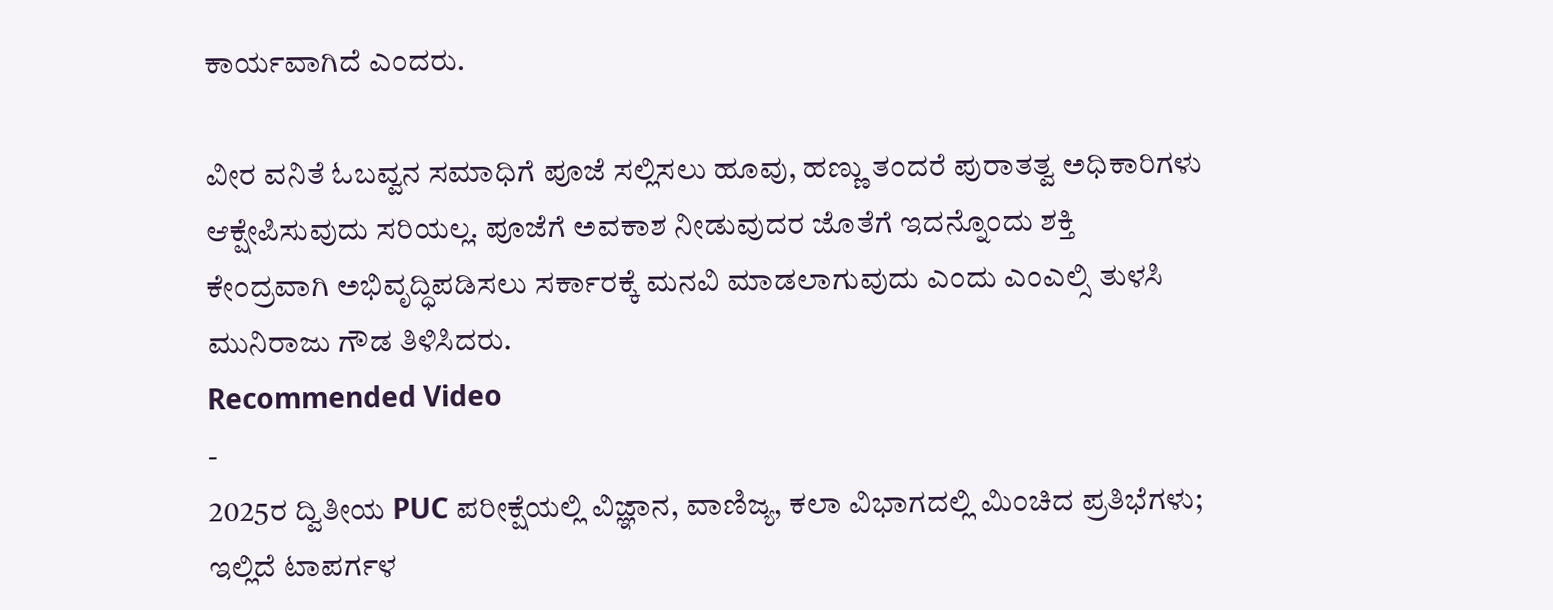ಕಾರ್ಯವಾಗಿದೆ ಎಂದರು.

ವೀರ ವನಿತೆ ಓಬವ್ವನ ಸಮಾಧಿಗೆ ಪೂಜೆ ಸಲ್ಲಿಸಲು ಹೂವು, ಹಣ್ಣು ತಂದರೆ ಪುರಾತತ್ವ ಅಧಿಕಾರಿಗಳು ಆಕ್ಷೇಪಿಸುವುದು ಸರಿಯಲ್ಲ. ಪೂಜೆಗೆ ಅವಕಾಶ ನೀಡುವುದರ ಜೊತೆಗೆ ಇದನ್ನೊಂದು ಶಕ್ತಿ ಕೇಂದ್ರವಾಗಿ ಅಭಿವೃದ್ಧಿಪಡಿಸಲು ಸರ್ಕಾರಕ್ಕೆ ಮನವಿ ಮಾಡಲಾಗುವುದು ಎಂದು ಎಂಎಲ್ಸಿ ತುಳಸಿ ಮುನಿರಾಜು ಗೌಡ ತಿಳಿಸಿದರು.
Recommended Video
-
2025ರ ದ್ವಿತೀಯ PUC ಪರೀಕ್ಷೆಯಲ್ಲಿ ವಿಜ್ಞಾನ, ವಾಣಿಜ್ಯ, ಕಲಾ ವಿಭಾಗದಲ್ಲಿ ಮಿಂಚಿದ ಪ್ರತಿಭೆಗಳು; ಇಲ್ಲಿದೆ ಟಾಪರ್ಗಳ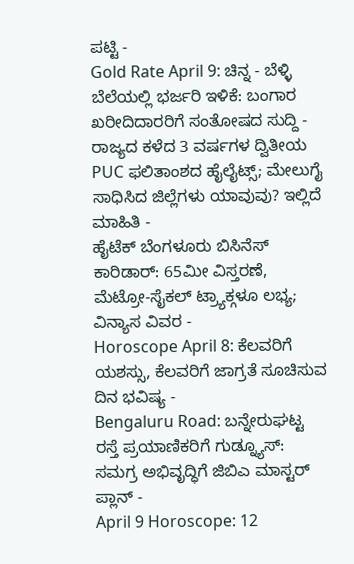ಪಟ್ಟಿ -
Gold Rate April 9: ಚಿನ್ನ - ಬೆಳ್ಳಿ ಬೆಲೆಯಲ್ಲಿ ಭರ್ಜರಿ ಇಳಿಕೆ: ಬಂಗಾರ ಖರೀದಿದಾರರಿಗೆ ಸಂತೋಷದ ಸುದ್ದಿ -
ರಾಜ್ಯದ ಕಳೆದ 3 ವರ್ಷಗಳ ದ್ವಿತೀಯ PUC ಫಲಿತಾಂಶದ ಹೈಲೈಟ್ಸ್; ಮೇಲುಗೈ ಸಾಧಿಸಿದ ಜಿಲ್ಲೆಗಳು ಯಾವುವು? ಇಲ್ಲಿದೆ ಮಾಹಿತಿ -
ಹೈಟೆಕ್ ಬೆಂಗಳೂರು ಬಿಸಿನೆಸ್ ಕಾರಿಡಾರ್: 65ಮೀ ವಿಸ್ತರಣೆ, ಮೆಟ್ರೋ-ಸೈಕಲ್ ಟ್ರ್ಯಾಕ್ಗಳೂ ಲಭ್ಯ; ವಿನ್ಯಾಸ ವಿವರ -
Horoscope April 8: ಕೆಲವರಿಗೆ ಯಶಸ್ಸು, ಕೆಲವರಿಗೆ ಜಾಗ್ರತೆ ಸೂಚಿಸುವ ದಿನ ಭವಿಷ್ಯ -
Bengaluru Road: ಬನ್ನೇರುಘಟ್ಟ ರಸ್ತೆ ಪ್ರಯಾಣಿಕರಿಗೆ ಗುಡ್ನ್ಯೂಸ್: ಸಮಗ್ರ ಅಭಿವೃದ್ಧಿಗೆ ಜಿಬಿಎ ಮಾಸ್ಟರ್ ಪ್ಲಾನ್ -
April 9 Horoscope: 12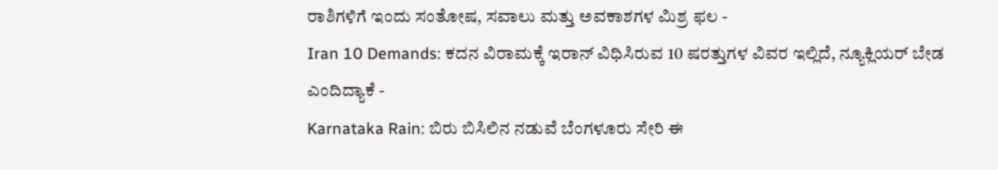ರಾಶಿಗಳಿಗೆ ಇಂದು ಸಂತೋಷ, ಸವಾಲು ಮತ್ತು ಅವಕಾಶಗಳ ಮಿಶ್ರ ಫಲ -
Iran 10 Demands: ಕದನ ವಿರಾಮಕ್ಕೆ ಇರಾನ್ ವಿಧಿಸಿರುವ 10 ಷರತ್ತುಗಳ ವಿವರ ಇಲ್ಲಿದೆ, ನ್ಯೂಕ್ಲಿಯರ್ ಬೇಡ ಎಂದಿದ್ಯಾಕೆ -
Karnataka Rain: ಬಿರು ಬಿಸಿಲಿನ ನಡುವೆ ಬೆಂಗಳೂರು ಸೇರಿ ಈ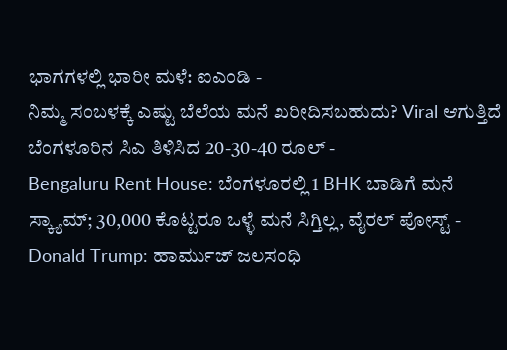ಭಾಗಗಳಲ್ಲಿ ಭಾರೀ ಮಳೆ: ಐಎಂಡಿ -
ನಿಮ್ಮ ಸಂಬಳಕ್ಕೆ ಎಷ್ಟು ಬೆಲೆಯ ಮನೆ ಖರೀದಿಸಬಹುದು? Viral ಆಗುತ್ತಿದೆ ಬೆಂಗಳೂರಿನ ಸಿಎ ತಿಳಿಸಿದ 20-30-40 ರೂಲ್ -
Bengaluru Rent House: ಬೆಂಗಳೂರಲ್ಲಿ 1 BHK ಬಾಡಿಗೆ ಮನೆ ಸ್ಕ್ಯಾಮ್; 30,000 ಕೊಟ್ಟರೂ ಒಳ್ಳೆ ಮನೆ ಸಿಗ್ತಿಲ್ಲ, ವೈರಲ್ ಪೋಸ್ಟ್ -
Donald Trump: ಹಾರ್ಮುಜ್ ಜಲಸಂಧಿ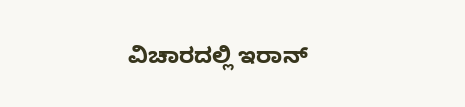ವಿಚಾರದಲ್ಲಿ ಇರಾನ್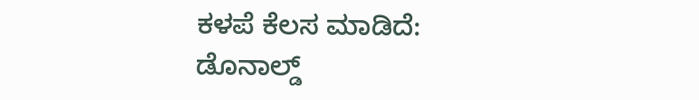ಕಳಪೆ ಕೆಲಸ ಮಾಡಿದೆ: ಡೊನಾಲ್ಡ್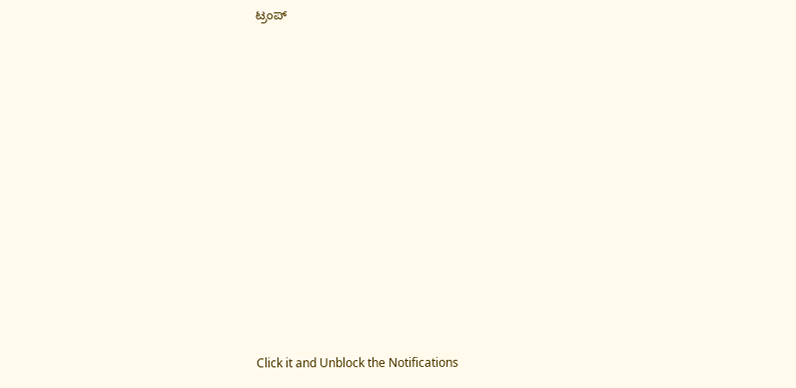ಟ್ರಂಪ್












Click it and Unblock the Notifications